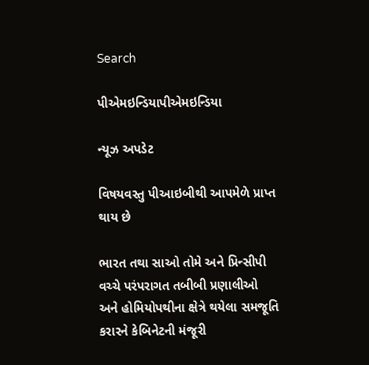Search

પીએમઇન્ડિયાપીએમઇન્ડિયા

ન્યૂઝ અપડેટ

વિષયવસ્તુ પીઆઇબીથી આપમેળે પ્રાપ્ત થાય છે

ભારત તથા સાઓ તોમે અને પ્રિન્સીપી વચ્ચે પરંપરાગત તબીબી પ્રણાલીઓ અને હોમિયોપથીના ક્ષેત્રે થયેલા સમજૂતિ કરારને કેબિનેટની મંજૂરી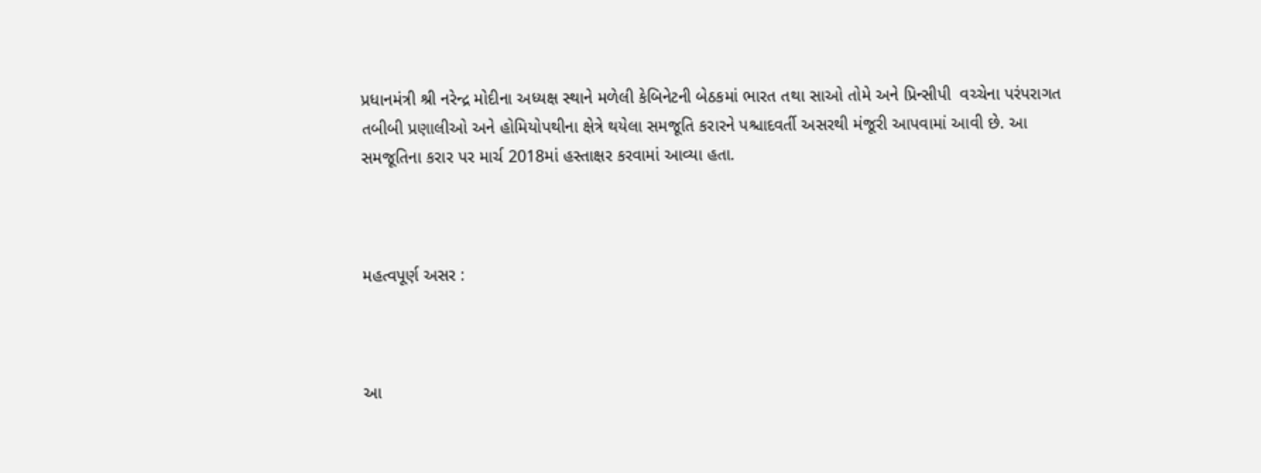પ્રધાનમંત્રી શ્રી નરેન્દ્ર મોદીના અધ્યક્ષ સ્થાને મળેલી કેબિનેટની બેઠકમાં ભારત તથા સાઓ તોમે અને પ્રિન્સીપી  વચ્ચેના પરંપરાગત તબીબી પ્રણાલીઓ અને હોમિયોપથીના ક્ષેત્રે થયેલા સમજૂતિ કરારને પશ્ચાદવર્તી અસરથી મંજૂરી આપવામાં આવી છે. આ સમજૂતિના કરાર પર માર્ચ 2018માં હસ્તાક્ષર કરવામાં આવ્યા હતા.



મહત્વપૂર્ણ અસર :



આ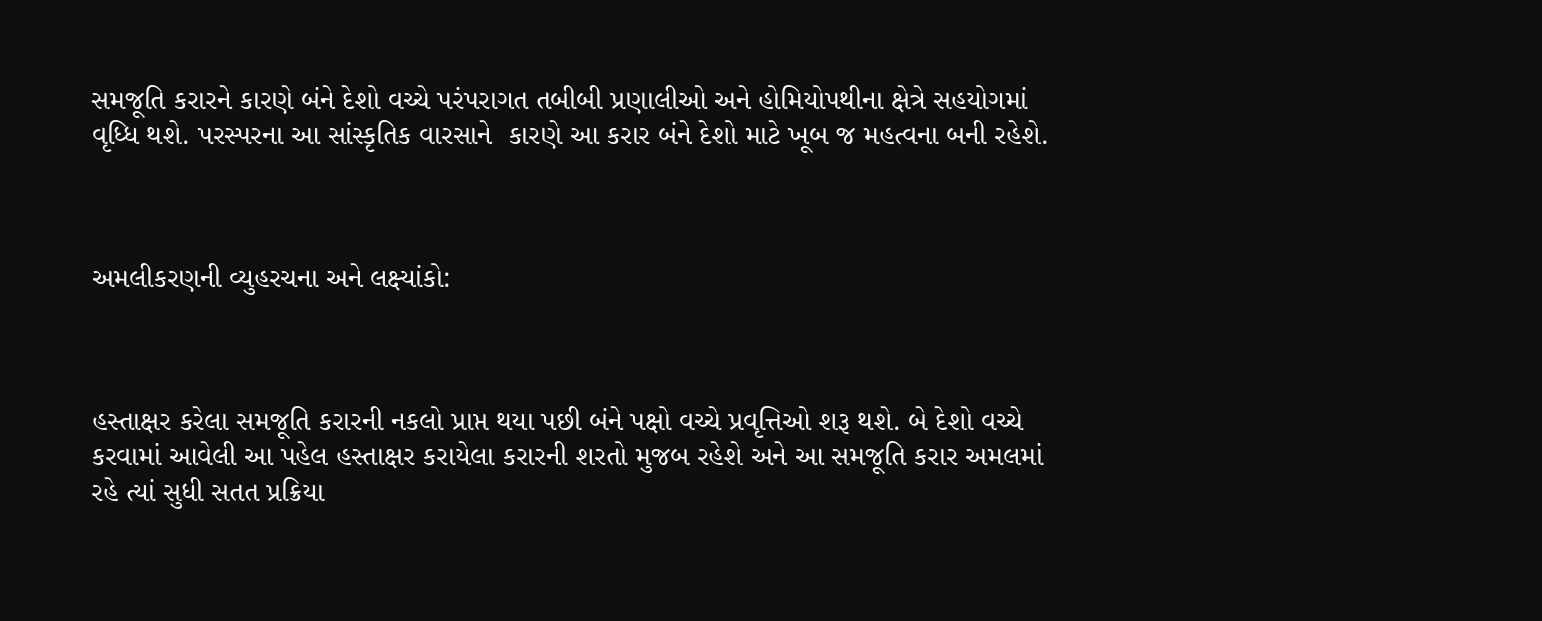સમજૂતિ કરારને કારણે બંને દેશો વચ્ચે પરંપરાગત તબીબી પ્રણાલીઓ અને હોમિયોપથીના ક્ષેત્રે સહયોગમાં વૃધ્ધિ થશે. પરસ્પરના આ સાંસ્કૃતિક વારસાને  કારણે આ કરાર બંને દેશો માટે ખૂબ જ મહત્વના બની રહેશે.



અમલીકરણની વ્યુહરચના અને લક્ષ્યાંકો:



હસ્તાક્ષર કરેલા સમજૂતિ કરારની નકલો પ્રાપ્ત થયા પછી બંને પક્ષો વચ્ચે પ્રવૃત્તિઓ શરૂ થશે. બે દેશો વચ્ચે કરવામાં આવેલી આ પહેલ હસ્તાક્ષર કરાયેલા કરારની શરતો મુજબ રહેશે અને આ સમજૂતિ કરાર અમલમાં રહે ત્યાં સુધી સતત પ્રક્રિયા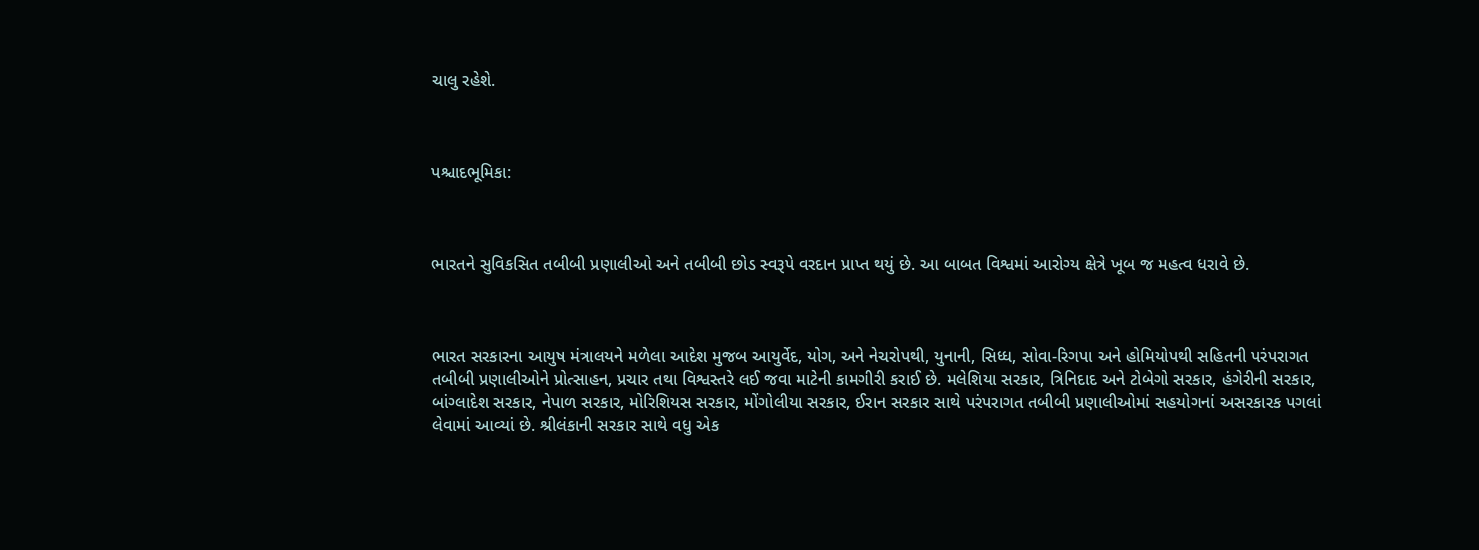ચાલુ રહેશે.



પશ્ચાદભૂમિકા:



ભારતને સુવિકસિત તબીબી પ્રણાલીઓ અને તબીબી છોડ સ્વરૂપે વરદાન પ્રાપ્ત થયું છે. આ બાબત વિશ્વમાં આરોગ્ય ક્ષેત્રે ખૂબ જ મહત્વ ધરાવે છે.



ભારત સરકારના આયુષ મંત્રાલયને મળેલા આદેશ મુજબ આયુર્વેદ, યોગ, અને નેચરોપથી, યુનાની, સિધ્ધ, સોવા-રિગપા અને હોમિયોપથી સહિતની પરંપરાગત તબીબી પ્રણાલીઓને પ્રોત્સાહન, પ્રચાર તથા વિશ્વસ્તરે લઈ જવા માટેની કામગીરી કરાઈ છે. મલેશિયા સરકાર, ત્રિનિદાદ અને ટોબેગો સરકાર, હંગેરીની સરકાર, બાંગ્લાદેશ સરકાર, નેપાળ સરકાર, મોરિશિયસ સરકાર, મોંગોલીયા સરકાર, ઈરાન સરકાર સાથે પરંપરાગત તબીબી પ્રણાલીઓમાં સહયોગનાં અસરકારક પગલાં લેવામાં આવ્યાં છે. શ્રીલંકાની સરકાર સાથે વધુ એક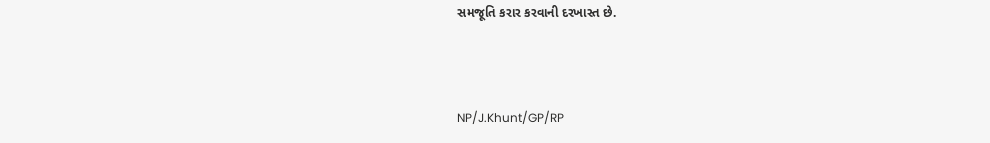સમજૂતિ કરાર કરવાની દરખાસ્ત છે.



NP/J.Khunt/GP/RP